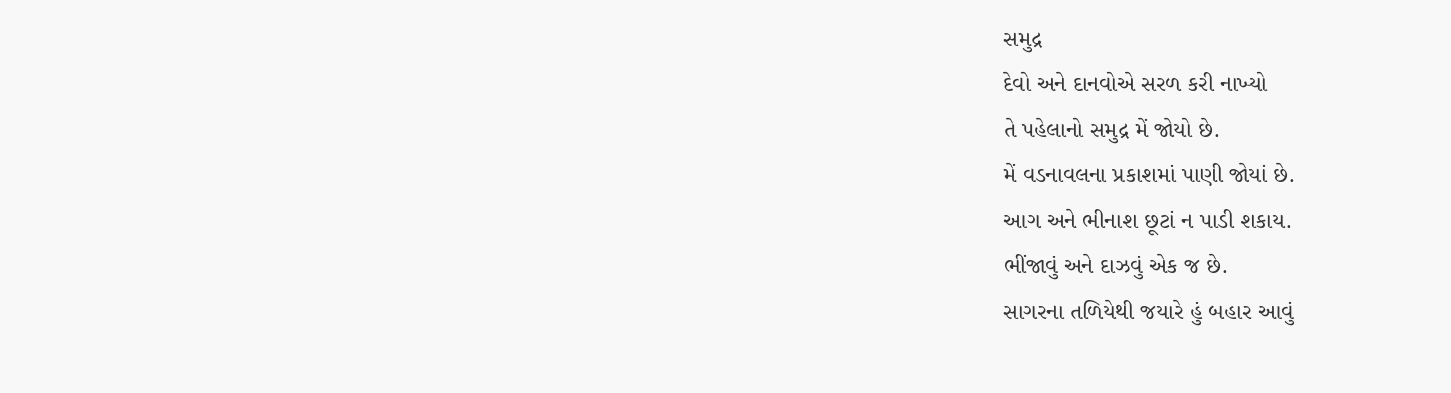સમુદ્ર
દેવો અને દાનવોએ સરળ કરી નાખ્યો
તે પહેલાનો સમુદ્ર મેં જોયો છે.
મેં વડનાવલના પ્રકાશમાં પાણી જોયાં છે.
આગ અને ભીનાશ છૂટાં ન પાડી શકાય.
ભીંજાવું અને દાઝવું એક જ છે.
સાગરના તળિયેથી જયારે હું બહાર આવું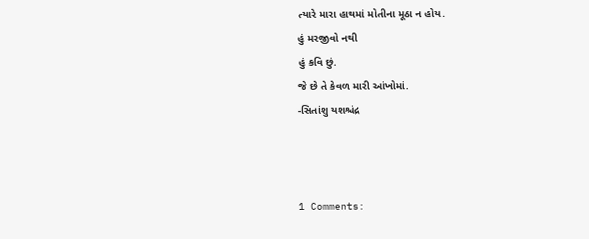ત્યારે મારા હાથમાં મોતીના મૂઠા ન હોય.
હું મરજીવો નથી
હું કવિ છું.
જે છે તે કેવળ મારી આંખોમાં.
-સિતાંશુ યશશ્ચંદ્ર



1 Comments: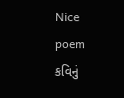Nice poem
કવિનું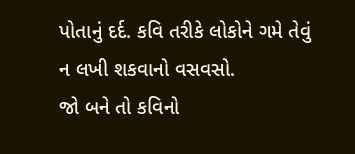પોતાનું દર્દ. કવિ તરીકે લોકોને ગમે તેવું ન લખી શકવાનો વસવસો.
જો બને તો કવિનો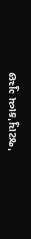'જટાયુ'કાવ્ય ગુચ્છ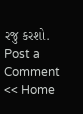રજુ કરશો.
Post a Comment
<< Home